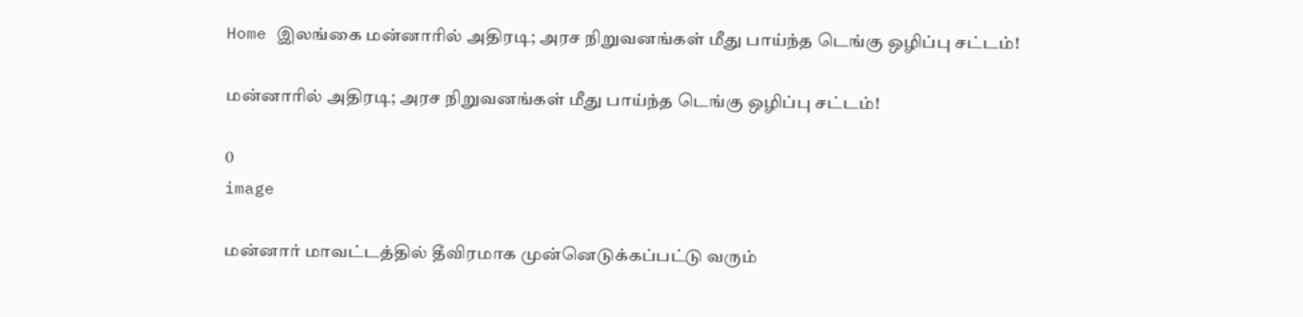Home இலங்கை மன்னாரில் அதிரடி; அரச நிறுவனங்கள் மீது பாய்ந்த டெங்கு ஒழிப்பு சட்டம்!

மன்னாரில் அதிரடி; அரச நிறுவனங்கள் மீது பாய்ந்த டெங்கு ஒழிப்பு சட்டம்!

0
image

மன்னார் மாவட்டத்தில் தீவிரமாக முன்னெடுக்கப்பட்டு வரும்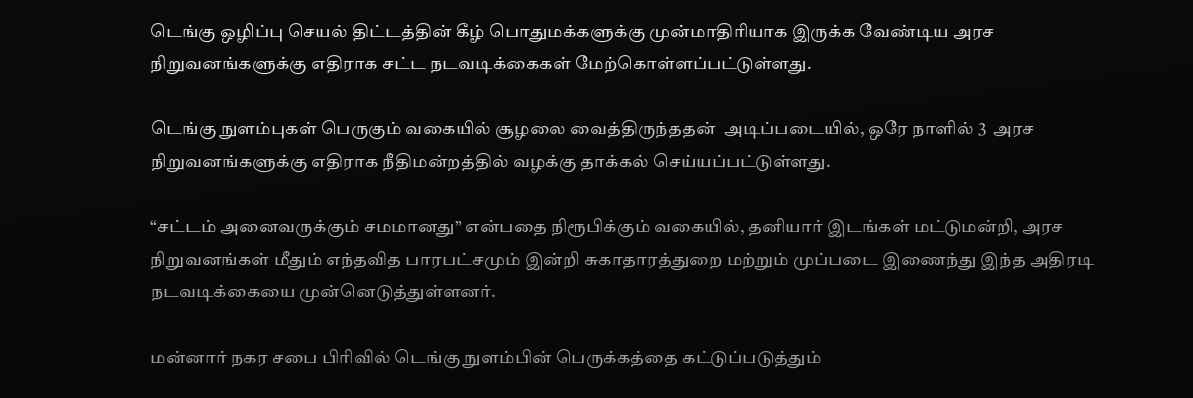டெங்கு ஒழிப்பு செயல் திட்டத்தின் கீழ் பொதுமக்களுக்கு முன்மாதிரியாக இருக்க வேண்டிய அரச நிறுவனங்களுக்கு எதிராக சட்ட நடவடிக்கைகள் மேற்கொள்ளப்பட்டுள்ளது.

டெங்கு நுளம்புகள் பெருகும் வகையில் சூழலை வைத்திருந்ததன்  அடிப்படையில், ஒரே நாளில் 3  அரச நிறுவனங்களுக்கு எதிராக நீதிமன்றத்தில் வழக்கு தாக்கல் செய்யப்பட்டுள்ளது.

“சட்டம் அனைவருக்கும் சமமானது” என்பதை நிரூபிக்கும் வகையில், தனியார் இடங்கள் மட்டுமன்றி, அரச நிறுவனங்கள் மீதும் எந்தவித பாரபட்சமும் இன்றி சுகாதாரத்துறை மற்றும் முப்படை இணைந்து இந்த அதிரடி நடவடிக்கையை முன்னெடுத்துள்ளனர்.

மன்னார் நகர சபை பிரிவில் டெங்கு நுளம்பின் பெருக்கத்தை கட்டுப்படுத்தும்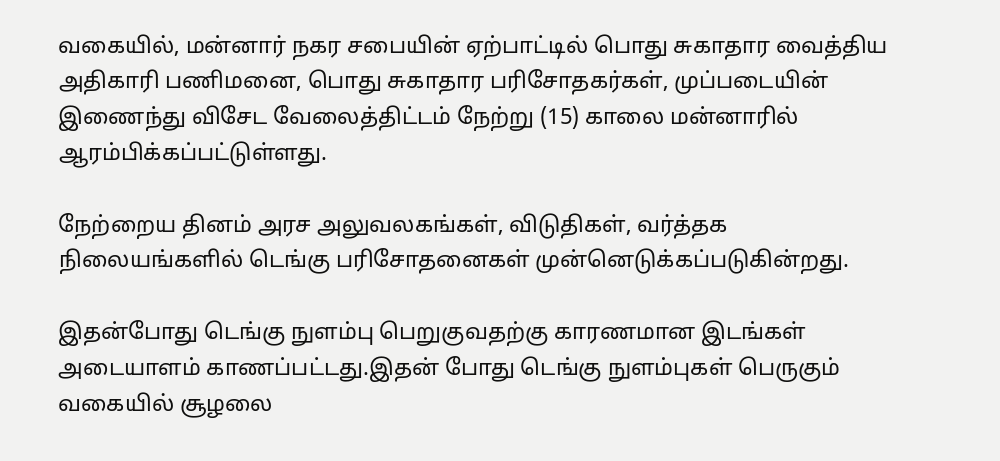வகையில், மன்னார் நகர சபையின் ஏற்பாட்டில் பொது சுகாதார வைத்திய அதிகாரி பணிமனை, பொது சுகாதார பரிசோதகர்கள், முப்படையின் இணைந்து விசேட வேலைத்திட்டம் நேற்று (15) காலை மன்னாரில் ஆரம்பிக்கப்பட்டுள்ளது.

நேற்றைய தினம் அரச அலுவலகங்கள், விடுதிகள், வர்த்தக நிலையங்களில் டெங்கு பரிசோதனைகள் முன்னெடுக்கப்படுகின்றது.

இதன்போது டெங்கு நுளம்பு பெறுகுவதற்கு காரணமான இடங்கள் அடையாளம் காணப்பட்டது.இதன் போது டெங்கு நுளம்புகள் பெருகும் வகையில் சூழலை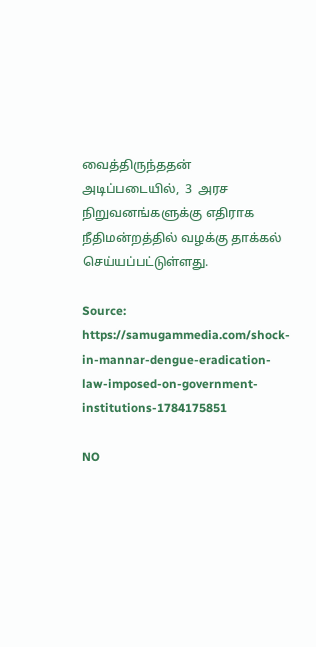வைத்திருந்ததன்  அடிப்படையில்,  3  அரச நிறுவனங்களுக்கு எதிராக நீதிமன்றத்தில் வழக்கு தாக்கல் செய்யப்பட்டுள்ளது.

Source: https://samugammedia.com/shock-in-mannar-dengue-eradication-law-imposed-on-government-institutions-1784175851

NO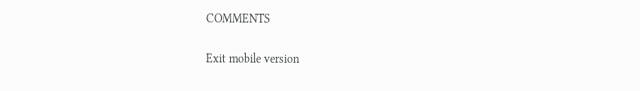COMMENTS

Exit mobile version